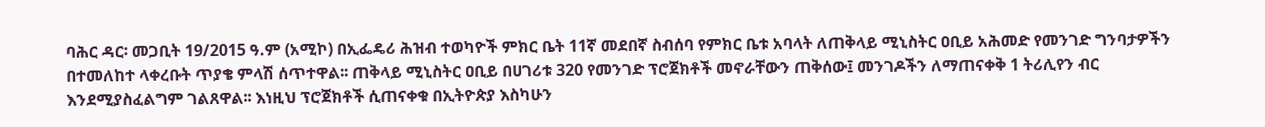ባሕር ዳር፡ መጋቢት 19/2015 ዓ.ም (አሚኮ) በኢፌዴሪ ሕዝብ ተወካዮች ምክር ቤት 11ኛ መደበኛ ስብሰባ የምክር ቤቱ አባላት ለጠቅላይ ሚኒስትር ዐቢይ አሕመድ የመንገድ ግንባታዎችን በተመለከተ ላቀረቡት ጥያቄ ምላሽ ሰጥተዋል፡፡ ጠቅላይ ሚኒስትር ዐቢይ በሀገሪቱ 320 የመንገድ ፕሮጀክቶች መኖራቸውን ጠቅሰው፤ መንገዶችን ለማጠናቀቅ 1 ትሪሊየን ብር እንደሚያስፈልግም ገልጸዋል፡፡ እነዚህ ፕሮጀክቶች ሲጠናቀቁ በኢትዮጵያ እስካሁን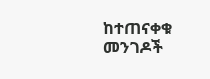ከተጠናቀቁ መንገዶች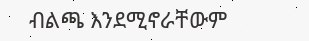ብልጫ እንደሚኖራቸውም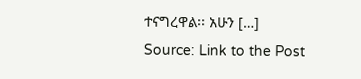ተናግረዋል፡፡ አሁን […]
Source: Link to the Post